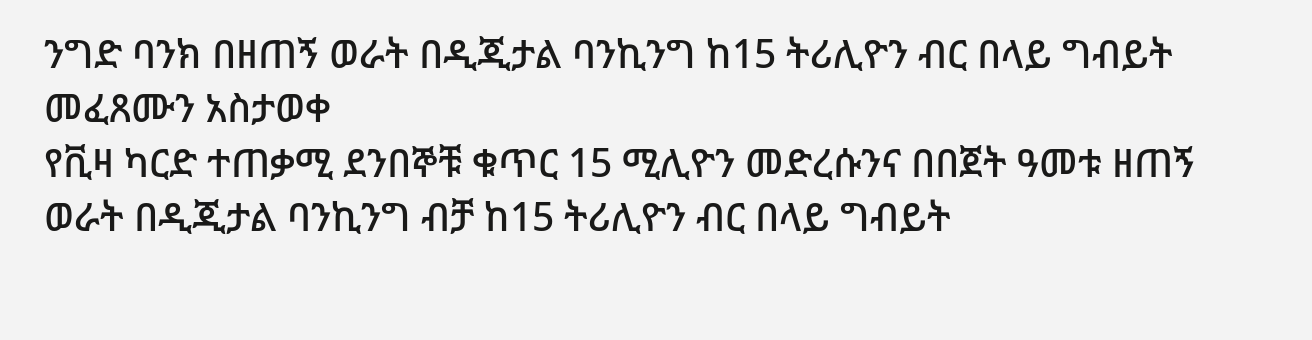ንግድ ባንክ በዘጠኝ ወራት በዲጂታል ባንኪንግ ከ15 ትሪሊዮን ብር በላይ ግብይት መፈጸሙን አስታወቀ
የቪዛ ካርድ ተጠቃሚ ደንበኞቹ ቁጥር 15 ሚሊዮን መድረሱንና በበጀት ዓመቱ ዘጠኝ ወራት በዲጂታል ባንኪንግ ብቻ ከ15 ትሪሊዮን ብር በላይ ግብይት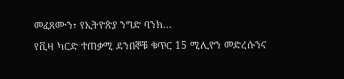መፈጸሙን፣ የኢትዮጵያ ንግድ ባንክ...
የቪዛ ካርድ ተጠቃሚ ደንበኞቹ ቁጥር 15 ሚሊዮን መድረሱንና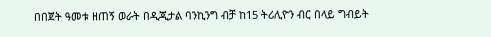በበጀት ዓመቱ ዘጠኝ ወራት በዲጂታል ባንኪንግ ብቻ ከ15 ትሪሊዮን ብር በላይ ግብይት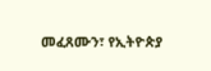መፈጸሙን፣ የኢትዮጵያ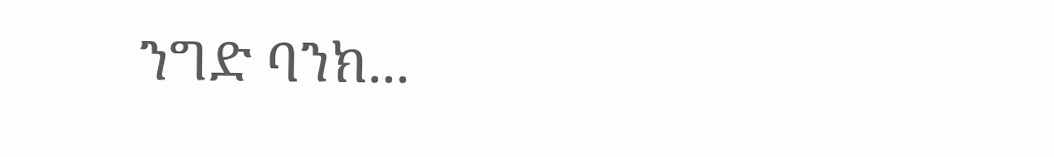ንግድ ባንክ...